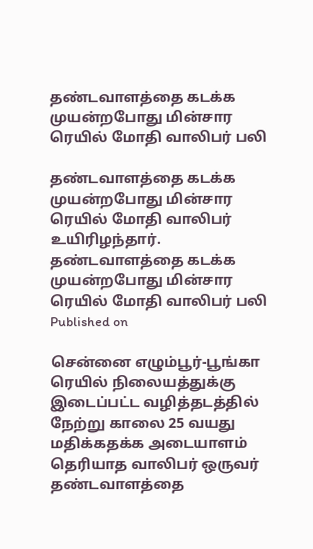தண்டவாளத்தை கடக்க முயன்றபோது மின்சார ரெயில் மோதி வாலிபர் பலி

தண்டவாளத்தை கடக்க முயன்றபோது மின்சார ரெயில் மோதி வாலிபர் உயிரிழந்தார்.
தண்டவாளத்தை கடக்க முயன்றபோது மின்சார ரெயில் மோதி வாலிபர் பலி
Published on

சென்னை எழும்பூர்-பூங்கா ரெயில் நிலையத்துக்கு இடைப்பட்ட வழித்தடத்தில் நேற்று காலை 25 வயது மதிக்கதக்க அடையாளம் தெரியாத வாலிபர் ஒருவர் தண்டவாளத்தை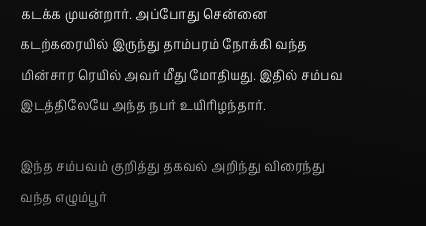கடக்க முயன்றார். அப்போது சென்னை கடற்கரையில் இருந்து தாம்பரம் நோக்கி வந்த மின்சார ரெயில் அவர் மீது மோதியது. இதில் சம்பவ இடத்திலேயே அந்த நபர் உயிரிழந்தார்.

இந்த சம்பவம் குறித்து தகவல் அறிந்து விரைந்து வந்த எழும்பூர்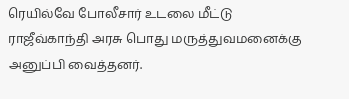ரெயில்வே போலீசார் உடலை மீட்டு ராஜீவ்காந்தி அரசு பொது மருத்துவமனைக்கு அனுப்பி வைத்தனர்.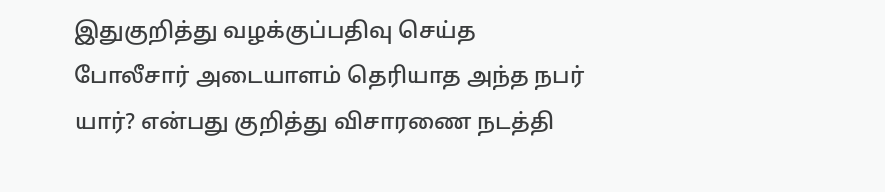இதுகுறித்து வழக்குப்பதிவு செய்த போலீசார் அடையாளம் தெரியாத அந்த நபர் யார்? என்பது குறித்து விசாரணை நடத்தி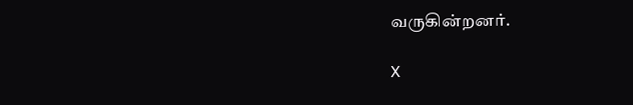வருகின்றனர்.

X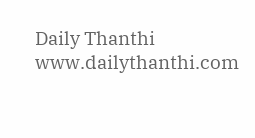Daily Thanthi
www.dailythanthi.com